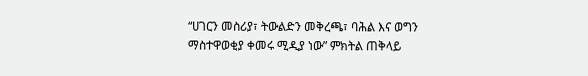“ሀገርን መስሪያ፣ ትውልድን መቅረጫ፣ ባሕል እና ወግን ማስተዋወቂያ ቀመሩ ሚዲያ ነው” ምክትል ጠቅላይ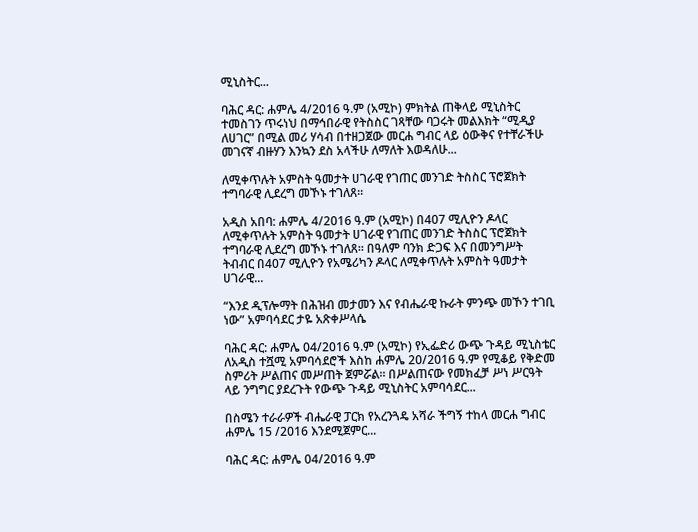ሚኒስትር...

ባሕር ዳር: ሐምሌ 4/2016 ዓ.ም (አሚኮ) ምክትል ጠቅላይ ሚኒስትር ተመስገን ጥሩነህ በማኅበራዊ የትስስር ገጻቸው ባጋሩት መልእክት “ሚዲያ ለሀገር” በሚል መሪ ሃሳብ በተዘጋጀው መርሐ ግብር ላይ ዕውቅና የተቸራችሁ መገናኛ ብዙሃን እንኳን ደስ አላችሁ ለማለት እወዳለሁ...

ለሚቀጥሉት አምስት ዓመታት ሀገራዊ የገጠር መንገድ ትስስር ፕሮጀክት ተግባራዊ ሊደረግ መኾኑ ተገለጸ።

አዲስ አበባ: ሐምሌ 4/2016 ዓ.ም (አሚኮ) በ407 ሚሊዮን ዶላር ለሚቀጥሉት አምስት ዓመታት ሀገራዊ የገጠር መንገድ ትስስር ፕሮጀክት ተግባራዊ ሊደረግ መኾኑ ተገለጸ። በዓለም ባንክ ድጋፍ እና በመንግሥት ትብብር በ407 ሚሊዮን የአሜሪካን ዶላር ለሚቀጥሉት አምስት ዓመታት ሀገራዊ...

“እንደ ዲፕሎማት በሕዝብ መታመን እና የብሔራዊ ኩራት ምንጭ መኾን ተገቢ ነው” አምባሳደር ታዬ አጽቀሥላሴ

ባሕር ዳር: ሐምሌ 04/2016 ዓ.ም (አሚኮ) የኢፌድሪ ውጭ ጉዳይ ሚኒስቴር ለአዲስ ተሿሚ አምባሳደሮች እስከ ሐምሌ 20/2016 ዓ.ም የሚቆይ የቅድመ ስምሪት ሥልጠና መሥጠት ጀምሯል። በሥልጠናው የመክፈቻ ሥነ ሥርዓት ላይ ንግግር ያደረጉት የውጭ ጉዳይ ሚኒስትር አምባሳደር...

በስሜን ተራራዎች ብሔራዊ ፓርክ የአረንጓዴ አሻራ ችግኝ ተከላ መርሐ ግብር ሐምሌ 15 /2016 እንደሚጀምር...

ባሕር ዳር: ሐምሌ 04/2016 ዓ.ም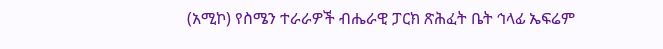(አሚኮ) የስሜን ተራራዎች ብሔራዊ ፓርክ ጽሕፈት ቤት ኅላፊ ኤፍሬም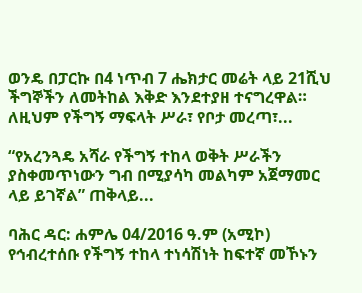ወንዴ በፓርኩ በ4 ነጥብ 7 ሔክታር መሬት ላይ 21ሺህ ችግኞችን ለመትከል እቅድ እንደተያዘ ተናግረዋል። ለዚህም የችግኝ ማፍላት ሥራ፣ የቦታ መረጣ፣...

“የአረንጓዴ አሻራ የችግኝ ተከላ ወቅት ሥራችን ያስቀመጥነውን ግብ በሚያሳካ መልካም አጀማመር ላይ ይገኛል” ጠቅላይ...

ባሕር ዳር: ሐምሌ 04/2016 ዓ.ም (አሚኮ) የኅብረተሰቡ የችግኝ ተከላ ተነሳሽነት ከፍተኛ መኾኑን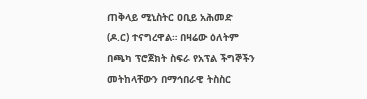ጠቅላይ ሚኒስትር ዐቢይ አሕመድ (ዶ.ር) ተናግረዋል። በዛሬው ዕለትም በጫካ ፕሮጀክት ስፍራ የአፕል ችግኞችን መትከላቸውን በማኅበራዊ ትስስር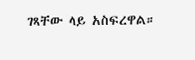ገጻቸው ላይ አስፍረዋል።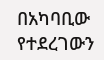በአካባቢው የተደረገውን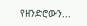የዘንድሮውን...